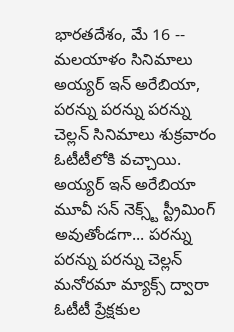భారతదేశం, మే 16 -- మలయాళం సినిమాలు అయ్యర్ ఇన్ అరేబియా, పరన్ను పరన్ను పరన్ను చెల్లన్ సినిమాలు శుక్రవారం ఓటీటీలోకి వచ్చాయి. అయ్యర్ ఇన్ అరేబియా మూవీ సన్ నెక్స్ట్ స్ట్రీమింగ్ అవుతోండగా... పరన్ను పరన్ను పరన్ను చెల్లన్ మనోరమా మ్యాక్స్ ద్వారా ఓటీటీ ప్రేక్షకుల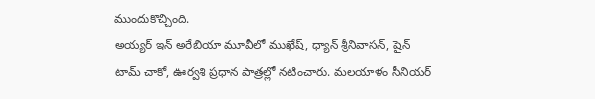ముందుకొచ్చింది.
అయ్యర్ ఇన్ అరేబియా మూవీలో ముఖేష్, ధ్యాన్ శ్రీనివాసన్, షైన్ టామ్ చాకో, ఊర్వశి ప్రధాన పాత్రల్లో నటించారు. మలయాళం సీనియర్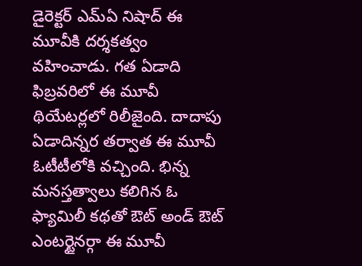డైరెక్టర్ ఎమ్ఏ నిషాద్ ఈ మూవీకి దర్శకత్వం వహించాడు. గత ఏడాది ఫిబ్రవరిలో ఈ మూవీ థియేటర్లలో రిలీజైంది. దాదాపు ఏడాదిన్నర తర్వాత ఈ మూవీ ఓటీటీలోకి వచ్చింది. భిన్న మనస్తత్వాలు కలిగిన ఓ ఫ్యామిలీ కథతో ఔట్ అండ్ ఔట్ ఎంటర్టైనర్గా ఈ మూవీ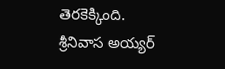తెరకెక్కింది.
శ్రీనివాస అయ్యర్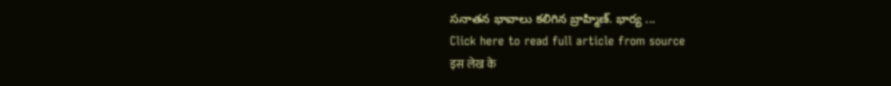సనాతన భావాలు కలిగిన బ్రాహ్మిణ్. భార్య ...
Click here to read full article from source
इस लेख के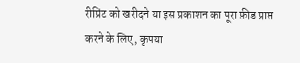रीप्रिंट को खरीदने या इस प्रकाशन का पूरा फ़ीड प्राप्त करने के लिए, कृपया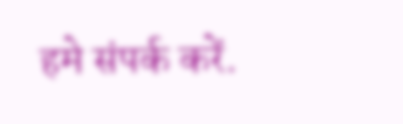हमे संपर्क करें.